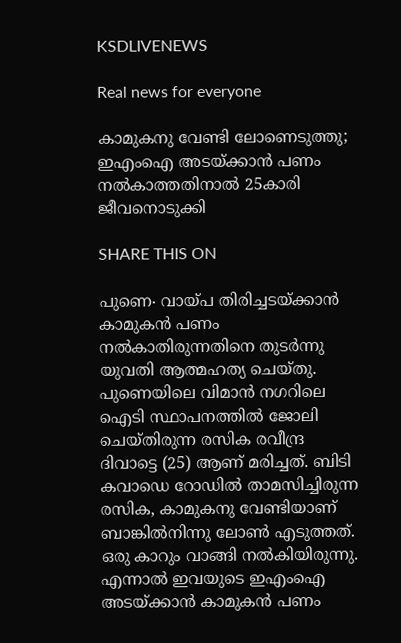KSDLIVENEWS

Real news for everyone

കാമുകനു വേണ്ടി ലോണെടുത്തു; ഇഎംഐ അടയ്ക്കാൻ പണം നൽകാത്തതിനാൽ 25കാരി ജീവനൊടുക്കി

SHARE THIS ON

പുണെ∙ വായ്പ തിരിച്ചടയ്ക്കാൻ കാമുകൻ പണം നൽകാതിരുന്നതിനെ തുടർന്നു യുവതി ആത്മഹത്യ ചെയ്തു. പുണെയിലെ വിമാൻ നഗറിലെ ഐടി സ്ഥാപനത്തിൽ ജോലി ചെയ്തിരുന്ന രസിക രവീന്ദ്ര ദിവാട്ടെ (25) ആണ് മരിച്ചത്. ബിടി കവാഡെ റോഡിൽ താമസിച്ചിരുന്ന രസിക, കാമുകനു വേണ്ടിയാണ് ബാങ്കിൽനിന്നു ലോൺ എടുത്തത്. ഒരു കാറും വാങ്ങി നൽകിയിരുന്നു. എന്നാൽ ഇവയുടെ ഇഎംഐ അടയ്ക്കാൻ കാമുകൻ പണം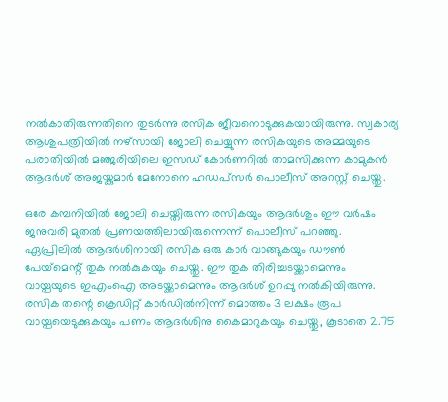നൽകാതിരുന്നതിനെ തുടർന്നു രസിക ജീവനൊടുക്കുകയായിരുന്നു. സ്വകാര്യ ആശുപത്രിയിൽ നഴ്‌സായി ജോലി ചെയ്യുന്ന രസികയുടെ അമ്മയുടെ പരാതിയിൽ മഞ്ജരിയിലെ ഇസഡ് കോർണറിൽ താമസിക്കുന്ന കാമുകൻ ആദർശ് അജയ്കുമാർ മേനോനെ ഹഡപ്‌സർ പൊലീസ് അറസ്റ്റ് ചെയ്തു.

ഒരേ കമ്പനിയിൽ ജോലി ചെയ്തിരുന്ന രസികയും ആദർശും ഈ വർഷം ജനുവരി മുതൽ പ്രണയത്തിലായിരുന്നെന്ന് പൊലീസ് പറഞ്ഞു. ഏപ്രിലിൽ ആദർശിനായി രസിക ഒരു കാർ വാങ്ങുകയും ഡൗൺ പേയ്‌മെന്റ് തുക നൽകുകയും ചെയ്തു. ഈ തുക തിരിച്ചടയ്ക്കാമെന്നും വായ്പയുടെ ഇഎംഐ അടയ്ക്കാമെന്നും ആദർശ് ഉറപ്പു നൽകിയിരുന്നു. രസിക തന്റെ ക്രെഡിറ്റ് കാർഡിൽനിന്ന് മൊത്തം 3 ലക്ഷം രൂപ വായ്പയെടുക്കുകയും പണം ആദർശിനു കൈമാറുകയും ചെയ്തു, കൂടാതെ 2.75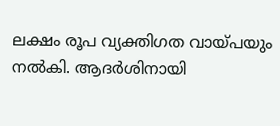ലക്ഷം രൂപ വ്യക്തിഗത വായ്പയും നൽകി. ആദർശിനായി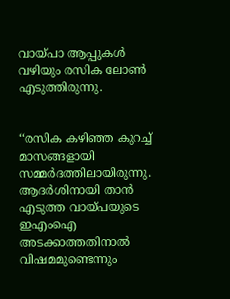വായ്പാ ആപ്പുകൾ വഴിയും രസിക ലോൺ എടുത്തിരുന്നു.


‘‘രസിക കഴിഞ്ഞ കുറച്ച് മാസങ്ങളായി സമ്മർദത്തിലായിരുന്നു. ആദർശിനായി താൻ എടുത്ത വായ്പയുടെ ഇഎംഐ അടക്കാത്തതിനാൽ വിഷമമുണ്ടെന്നും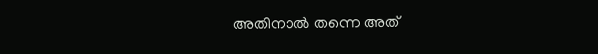അതിനാൽ തന്നെ അത്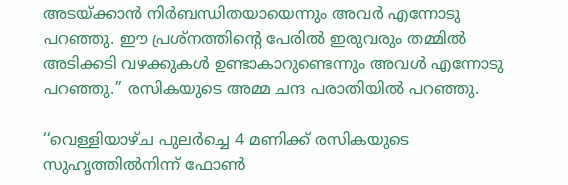അടയ്ക്കാൻ നിർബന്ധിതയായെന്നും അവർ എന്നോടു പറഞ്ഞു. ഈ പ്രശ്നത്തിന്റെ പേരിൽ ഇരുവരും തമ്മിൽ അടിക്കടി വഴക്കുകൾ ഉണ്ടാകാറുണ്ടെന്നും അവൾ എന്നോടു പറഞ്ഞു.’’ രസികയുടെ അമ്മ ചന്ദ പരാതിയിൽ പറഞ്ഞു.

‘‘വെള്ളിയാഴ്ച പുലർച്ചെ 4 മണിക്ക് രസികയുടെ സുഹൃത്തിൽനിന്ന് ഫോൺ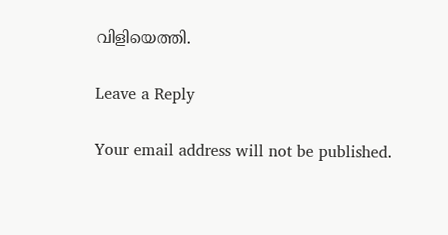വിളിയെത്തി.

Leave a Reply

Your email address will not be published.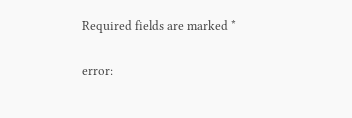Required fields are marked *

error: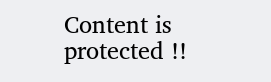Content is protected !!